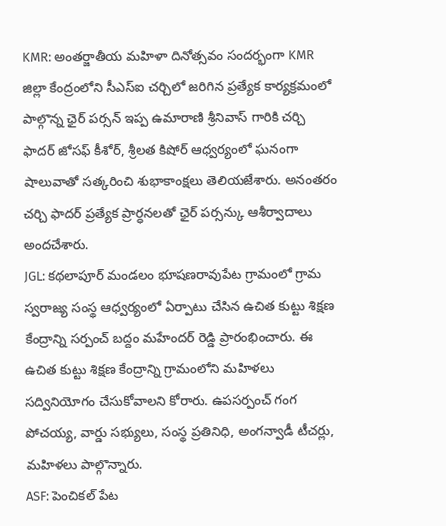KMR: అంతర్జాతీయ మహిళా దినోత్సవం సందర్భంగా KMR జిల్లా కేంద్రంలోని సీఎస్ఐ చర్చిలో జరిగిన ప్రత్యేక కార్యక్రమంలో పాల్గొన్న ఛైర్ పర్సన్ ఇప్ప ఉమారాణి శ్రీనివాస్ గారికి చర్చి ఫాదర్ జోసఫ్ కీశోర్, శ్రీలత కిషోర్ ఆధ్వర్యంలో ఘనంగా షాలువాతో సత్కరించి శుభాకాంక్షలు తెలియజేశారు. అనంతరం చర్చి ఫాదర్ ప్రత్యేక ప్రార్ధనలతో ఛైర్ పర్సన్కు ఆశీర్వాదాలు అందచేశారు.
JGL: కథలాపూర్ మండలం భూషణరావుపేట గ్రామంలో గ్రామ స్వరాజ్య సంస్థ ఆధ్వర్యంలో ఏర్పాటు చేసిన ఉచిత కుట్టు శిక్షణ కేంద్రాన్ని సర్పంచ్ బద్దం మహేందర్ రెడ్డి ప్రారంభించారు. ఈ ఉచిత కుట్టు శిక్షణ కేంద్రాన్ని గ్రామంలోని మహిళలు సద్వినియోగం చేసుకోవాలని కోరారు. ఉపసర్పంచ్ గంగ పోచయ్య, వార్డు సభ్యులు, సంస్థ ప్రతినిధి, అంగన్వాడీ టీచర్లు, మహిళలు పాల్గొన్నారు.
ASF: పెంచికల్ పేట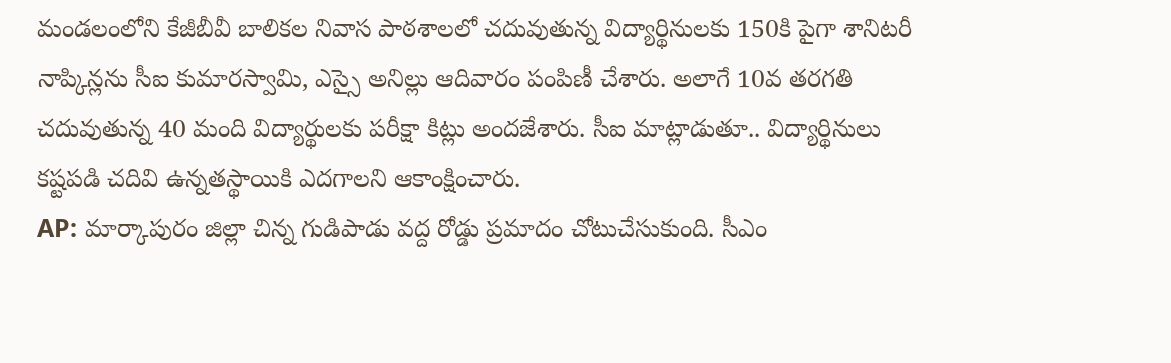మండలంలోని కేజీబీవీ బాలికల నివాస పాఠశాలలో చదువుతున్న విద్యార్థినులకు 150కి పైగా శానిటరీ నాప్కిన్లను సీఐ కుమారస్వామి, ఎస్సై అనిల్లు ఆదివారం పంపిణీ చేశారు. అలాగే 10వ తరగతి చదువుతున్న 40 మంది విద్యార్థులకు పరీక్షా కిట్లు అందజేశారు. సీఐ మాట్లాడుతూ.. విద్యార్థినులు కష్టపడి చదివి ఉన్నతస్థాయికి ఎదగాలని ఆకాంక్షించారు.
AP: మార్కాపురం జిల్లా చిన్న గుడిపాడు వద్ద రోడ్డు ప్రమాదం చోటుచేసుకుంది. సీఎం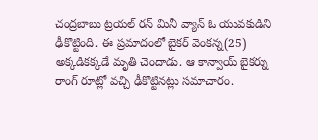చంద్రబాబు ట్రయల్ రన్ మినీ వ్యాన్ ఓ యువకుడిని ఢీకొట్టింది. ఈ ప్రమాదంలో బైకర్ వెంకన్న(25) అక్కడికక్కడే మృతి చెందాడు. ఆ కాన్వాయ్ బైకర్ను రాంగ్ రూట్లో వచ్చి ఢీకొట్టినట్లు సమాచారం.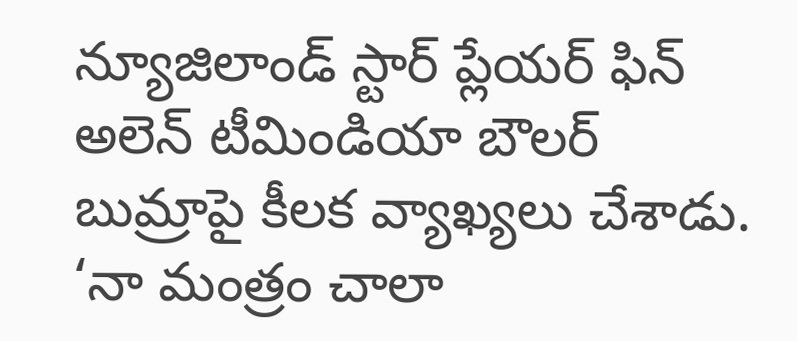న్యూజిలాండ్ స్టార్ ప్లేయర్ ఫిన్ అలెన్ టీమిండియా బౌలర్ బుమ్రాపై కీలక వ్యాఖ్యలు చేశాడు. ‘నా మంత్రం చాలా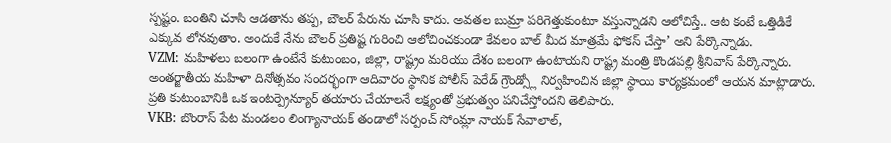స్పష్టం. బంతిని చూసి ఆడతాను తప్ప, బౌలర్ పేరును చూసి కాదు. అవతల బుమ్రా పరిగెత్తుకుంటూ వస్తున్నాడని ఆలోచిస్తే.. ఆట కంటే ఒత్తిడికే ఎక్కువ లోనవుతాం. అందుకే నేను బౌలర్ ప్రతిష్ట గురించి ఆలోచించకుండా కేవలం బాల్ మీద మాత్రమే ఫోకస్ చేస్తా’ అని పేర్కొన్నాడు.
VZM: మహిళలు బలంగా ఉంటేనే కుటుంబం, జిల్లా, రాష్ట్రం మరియు దేశం బలంగా ఉంటాయని రాష్ట్ర మంత్రి కొండపల్లి శ్రీనివాస్ పేర్కొన్నారు. అంతర్జాతీయ మహిళా దినోత్సవం సందర్భంగా ఆదివారం స్థానిక పోలీస్ పెరేడ్ గ్రౌండ్స్లో నిర్వహించిన జిల్లా స్థాయి కార్యక్రమంలో ఆయన మాట్లాడారు. ప్రతి కుటుంబానికి ఒక ఇంటర్ప్రెన్యూర్ తయారు చేయాలనే లక్ష్యంతో ప్రభుత్వం పనిచేస్తోందని తెలిపారు.
VKB: బొంరాస్ పేట మండలం లింగ్యానాయక్ తండాలో సర్పంచ్ సోంమ్లా నాయక్ సేవాలాల్,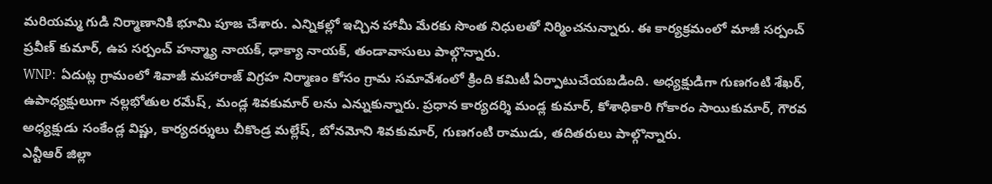మరియమ్మ గుడి నిర్మాణానికి భూమి పూజ చేశారు. ఎన్నికల్లో ఇచ్చిన హామీ మేరకు సొంత నిధులతో నిర్మించనున్నారు. ఈ కార్యక్రమంలో మాజీ సర్పంచ్ ప్రవీణ్ కుమార్, ఉప సర్పంచ్ హన్మ్యా నాయక్, ఢాక్యా నాయక్, తండావాసులు పాల్గొన్నారు.
WNP: ఏదుట్ల గ్రామంలో శివాజీ మహారాజ్ విగ్రహ నిర్మాణం కోసం గ్రామ సమావేశంలో క్రింది కమిటీ ఏర్పాటుచేయబడింది. అధ్యక్షుడిగా గుణగంటి శేఖర్, ఉపాధ్యక్షులుగా నల్లభోతుల రమేష్, మండ్ల శివకుమార్ లను ఎన్నుకున్నారు. ప్రధాన కార్యదర్శి మండ్ల కుమార్, కోశాధికారి గోకారం సాయికుమార్, గౌరవ అధ్యక్షుడు సంకేండ్ల విష్ణు, కార్యదర్శులు చీకొండ్ర మల్లేష్, బోనమోని శివకుమార్, గుణగంటి రాముడు, తదితరులు పాల్గొన్నారు.
ఎన్టీఆర్ జిల్లా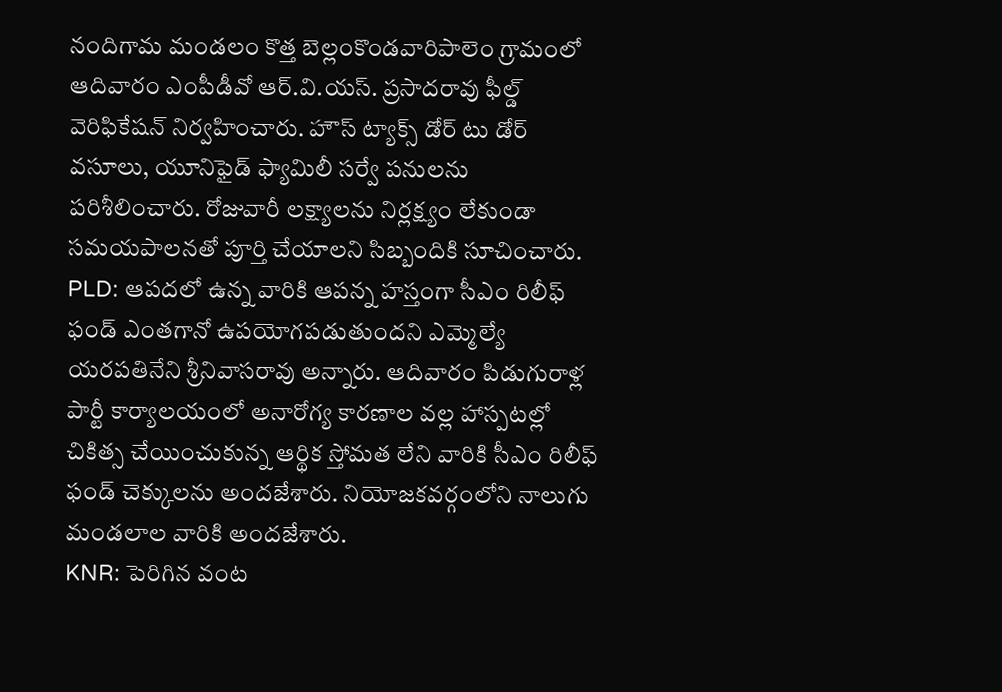నందిగామ మండలం కొత్త బెల్లంకొండవారిపాలెం గ్రామంలో ఆదివారం ఎంపీడీవో ఆర్.వి.యస్. ప్రసాదరావు ఫీల్డ్ వెరిఫికేషన్ నిర్వహించారు. హౌస్ ట్యాక్స్ డోర్ టు డోర్ వసూలు, యూనిఫైడ్ ఫ్యామిలీ సర్వే పనులను పరిశీలించారు. రోజువారీ లక్ష్యాలను నిర్లక్ష్యం లేకుండా సమయపాలనతో పూర్తి చేయాలని సిబ్బందికి సూచించారు.
PLD: ఆపదలో ఉన్న వారికి ఆపన్న హస్తంగా సీఎం రిలీఫ్ ఫండ్ ఎంతగానో ఉపయోగపడుతుందని ఎమ్మెల్యే యరపతినేని శ్రీనివాసరావు అన్నారు. ఆదివారం పిడుగురాళ్ల పార్టీ కార్యాలయంలో అనారోగ్య కారణాల వల్ల హాస్పటల్లో చికిత్స చేయించుకున్న ఆర్థిక స్తోమత లేని వారికి సీఎం రిలీఫ్ ఫండ్ చెక్కులను అందజేశారు. నియోజకవర్గంలోని నాలుగు మండలాల వారికి అందజేశారు.
KNR: పెరిగిన వంట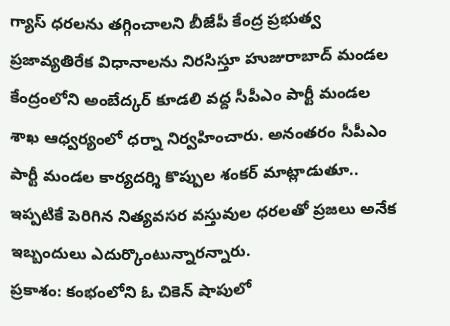గ్యాస్ ధరలను తగ్గించాలని బీజేపీ కేంద్ర ప్రభుత్వ ప్రజావ్యతిరేక విధానాలను నిరసిస్తూ హుజురాబాద్ మండల కేంద్రంలోని అంబేద్కర్ కూడలి వద్ద సీపీఎం పార్టీ మండల శాఖ ఆధ్వర్యంలో ధర్నా నిర్వహించారు. అనంతరం సీపీఎం పార్టీ మండల కార్యదర్శి కొప్పుల శంకర్ మాట్లాడుతూ.. ఇప్పటికే పెరిగిన నిత్యవసర వస్తువుల ధరలతో ప్రజలు అనేక ఇబ్బందులు ఎదుర్కొంటున్నారన్నారు.
ప్రకాశం: కంభంలోని ఓ చికెన్ షాపులో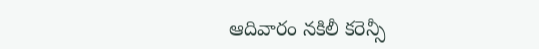ఆదివారం నకిలీ కరెన్సీ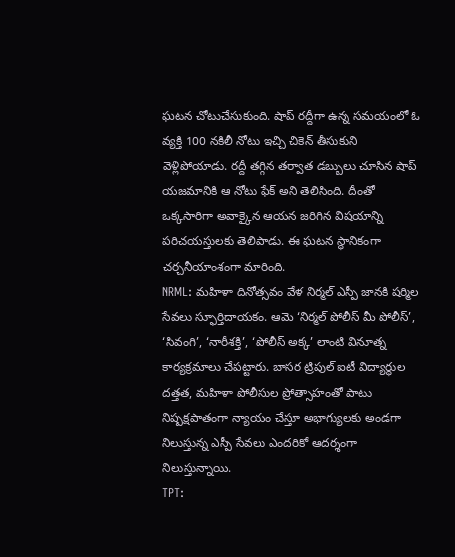ఘటన చోటుచేసుకుంది. షాప్ రద్దీగా ఉన్న సమయంలో ఓ వ్యక్తి 100 నకిలీ నోటు ఇచ్చి చికెన్ తీసుకుని వెళ్లిపోయాడు. రద్దీ తగ్గిన తర్వాత డబ్బులు చూసిన షాప్ యజమానికి ఆ నోటు ఫేక్ అని తెలిసింది. దీంతో ఒక్కసారిగా అవాక్కైన ఆయన జరిగిన విషయాన్ని పరిచయస్తులకు తెలిపాడు. ఈ ఘటన స్థానికంగా చర్చనీయాంశంగా మారింది.
NRML: మహిళా దినోత్సవం వేళ నిర్మల్ ఎస్పీ జానకి షర్మిల సేవలు స్ఫూర్తిదాయకం. ఆమె ‘నిర్మల్ పోలీస్ మీ పోలీస్’, ‘సివంగి’, ‘నారీశక్తి’, ‘పోలీస్ అక్క’ లాంటి వినూత్న కార్యక్రమాలు చేపట్టారు. బాసర ట్రిపుల్ ఐటీ విద్యార్థుల దత్తత, మహిళా పోలీసుల ప్రోత్సాహంతో పాటు నిష్పక్షపాతంగా న్యాయం చేస్తూ అభాగ్యులకు అండగా నిలుస్తున్న ఎస్పీ సేవలు ఎందరికో ఆదర్శంగా నిలుస్తున్నాయి.
TPT: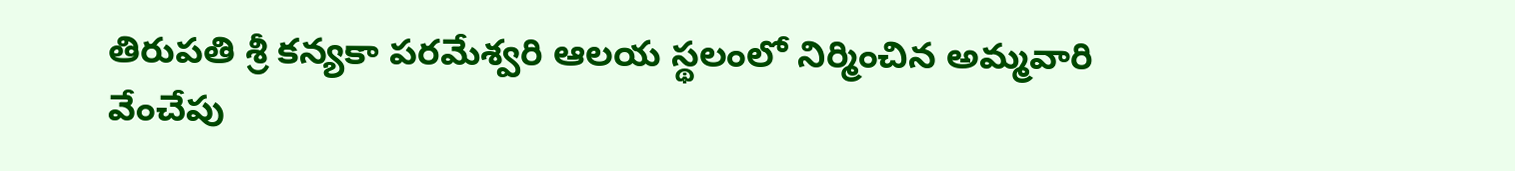తిరుపతి శ్రీ కన్యకా పరమేశ్వరి ఆలయ స్థలంలో నిర్మించిన అమ్మవారి వేంచేపు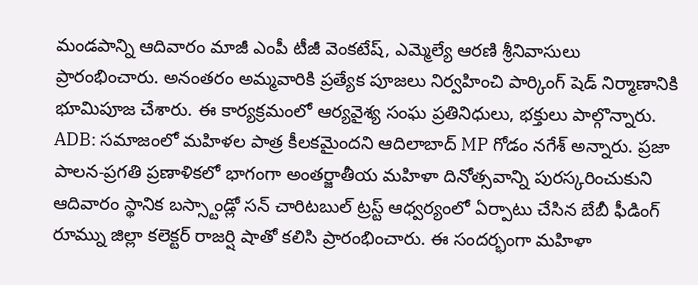మండపాన్ని ఆదివారం మాజీ ఎంపీ టీజీ వెంకటేష్, ఎమ్మెల్యే ఆరణి శ్రీనివాసులు ప్రారంభించారు. అనంతరం అమ్మవారికి ప్రత్యేక పూజలు నిర్వహించి పార్కింగ్ షెడ్ నిర్మాణానికి భూమిపూజ చేశారు. ఈ కార్యక్రమంలో ఆర్యవైశ్య సంఘ ప్రతినిధులు, భక్తులు పాల్గొన్నారు.
ADB: సమాజంలో మహిళల పాత్ర కీలకమైందని ఆదిలాబాద్ MP గోడం నగేశ్ అన్నారు. ప్రజా పాలన-ప్రగతి ప్రణాళికలో భాగంగా అంతర్జాతీయ మహిళా దినోత్సవాన్ని పురస్కరించుకుని ఆదివారం స్థానిక బస్స్టాండ్లో సన్ చారిటబుల్ ట్రస్ట్ ఆధ్వర్యంలో ఏర్పాటు చేసిన బేబీ ఫీడింగ్ రూమ్ను జిల్లా కలెక్టర్ రాజర్షి షాతో కలిసి ప్రారంభించారు. ఈ సందర్భంగా మహిళా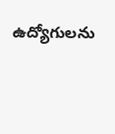ఉద్యోగులను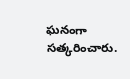ఘనంగా సత్కరించారు.